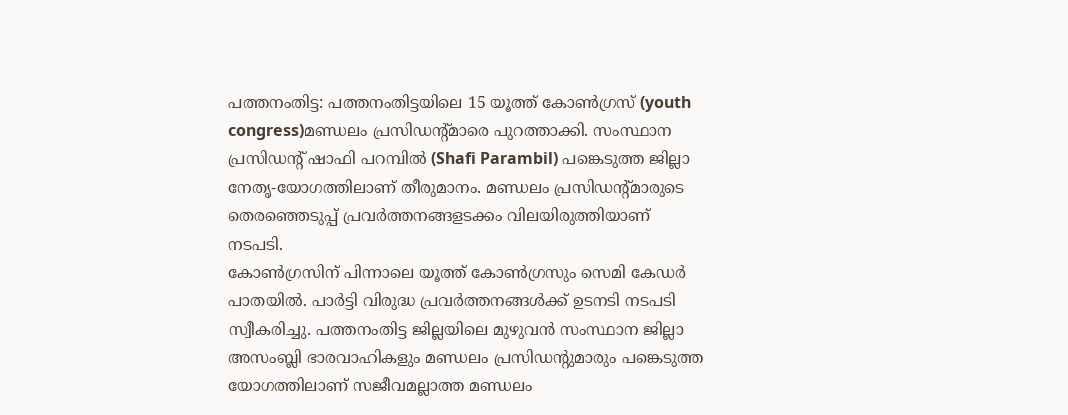പത്തനംതിട്ട: പത്തനംതിട്ടയിലെ 15 യൂത്ത് കോൺഗ്രസ് (youth congress)മണ്ഡലം പ്രസിഡന്റ്മാരെ പുറത്താക്കി. സംസ്ഥാന പ്രസിഡന്റ് ഷാഫി പറമ്പിൽ (Shafi Parambil) പങ്കെടുത്ത ജില്ലാ നേതൃ-യോഗത്തിലാണ് തീരുമാനം. മണ്ഡലം പ്രസിഡന്റ്മാരുടെ തെരഞ്ഞെടുപ്പ് പ്രവർത്തനങ്ങളടക്കം വിലയിരുത്തിയാണ് നടപടി.
കോൺഗ്രസിന് പിന്നാലെ യൂത്ത് കോൺഗ്രസും സെമി കേഡർ പാതയിൽ. പാർട്ടി വിരുദ്ധ പ്രവർത്തനങ്ങൾക്ക് ഉടനടി നടപടി സ്വീകരിച്ചു. പത്തനംതിട്ട ജില്ലയിലെ മുഴുവൻ സംസ്ഥാന ജില്ലാ അസംബ്ലി ഭാരവാഹികളും മണ്ഡലം പ്രസിഡന്റുമാരും പങ്കെടുത്ത യോഗത്തിലാണ് സജീവമല്ലാത്ത മണ്ഡലം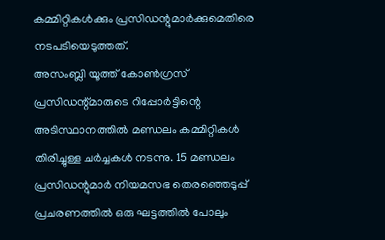കമ്മിറ്റികൾക്കും പ്രസിഡന്റുമാർക്കുമെതിരെ നടപടിയെടുത്തത്.
അസംബ്ലി യൂത്ത് കോൺഗ്രസ് പ്രസിഡന്റ്മാരുടെ റിപ്പോർട്ടിന്റെ അടിസ്ഥാനത്തിൽ മണ്ഡലം കമ്മിറ്റികൾ തിരിച്ചുള്ള ചർച്ചകൾ നടന്നു. 15 മണ്ഡലം പ്രസിഡന്റുമാർ നിയമസഭ തെരഞ്ഞെടുപ്പ് പ്രചരണത്തിൽ ഒരു ഘട്ടത്തിൽ പോലും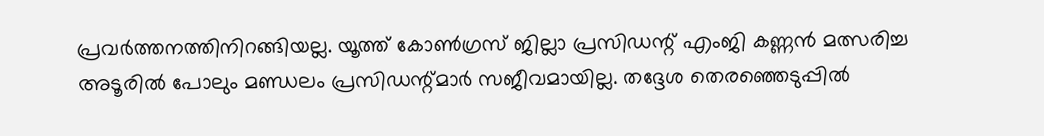പ്രവർത്തനത്തിനിറങ്ങിയല്ല. യൂത്ത് കോൺഗ്രസ് ജില്ലാ പ്രസിഡന്റ് എംജി കണ്ണൻ മത്സരിച്ച അടൂരിൽ പോലും മണ്ഡലം പ്രസിഡന്റ്മാർ സജീവമായില്ല. തദ്ദേശ തെരഞ്ഞെടുപ്പിൽ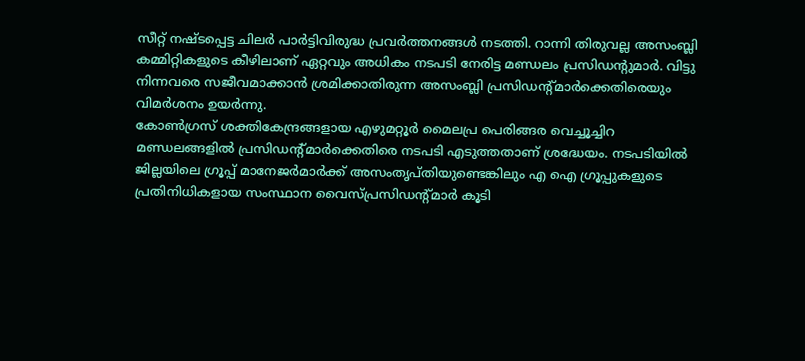സീറ്റ് നഷ്ടപ്പെട്ട ചിലർ പാർട്ടിവിരുദ്ധ പ്രവർത്തനങ്ങൾ നടത്തി. റാന്നി തിരുവല്ല അസംബ്ലി കമ്മിറ്റികളുടെ കീഴിലാണ് ഏറ്റവും അധികം നടപടി നേരിട്ട മണ്ഡലം പ്രസിഡന്റുമാർ. വിട്ടു നിന്നവരെ സജീവമാക്കാൻ ശ്രമിക്കാതിരുന്ന അസംബ്ലി പ്രസിഡന്റ്മാർക്കെതിരെയും വിമർശനം ഉയർന്നു.
കോൺഗ്രസ് ശക്തികേന്ദ്രങ്ങളായ എഴുമറ്റൂർ മൈലപ്ര പെരിങ്ങര വെച്ചൂച്ചിറ മണ്ഡലങ്ങളിൽ പ്രസിഡന്റ്മാർക്കെതിരെ നടപടി എടുത്തതാണ് ശ്രദ്ധേയം. നടപടിയിൽ ജില്ലയിലെ ഗ്രൂപ്പ് മാനേജർമാർക്ക് അസംതൃപ്തിയുണ്ടെങ്കിലും എ ഐ ഗ്രൂപ്പുകളുടെ പ്രതിനിധികളായ സംസ്ഥാന വൈസ്പ്രസിഡന്റ്മാർ കൂടി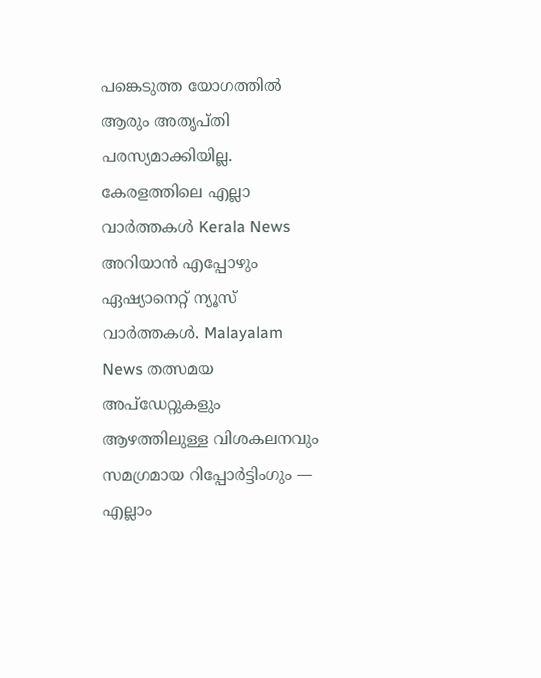പങ്കെടുത്ത യോഗത്തിൽ ആരും അതൃപ്തി പരസ്യമാക്കിയില്ല.
കേരളത്തിലെ എല്ലാ വാർത്തകൾ Kerala News അറിയാൻ എപ്പോഴും ഏഷ്യാനെറ്റ് ന്യൂസ് വാർത്തകൾ. Malayalam News തത്സമയ അപ്ഡേറ്റുകളും ആഴത്തിലുള്ള വിശകലനവും സമഗ്രമായ റിപ്പോർട്ടിംഗും — എല്ലാം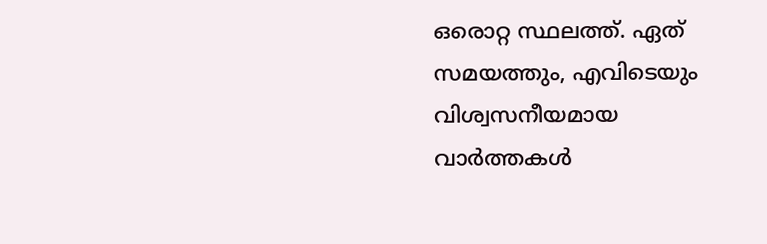ഒരൊറ്റ സ്ഥലത്ത്. ഏത് സമയത്തും, എവിടെയും വിശ്വസനീയമായ വാർത്തകൾ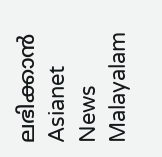ലഭിക്കാൻ Asianet News Malayalam